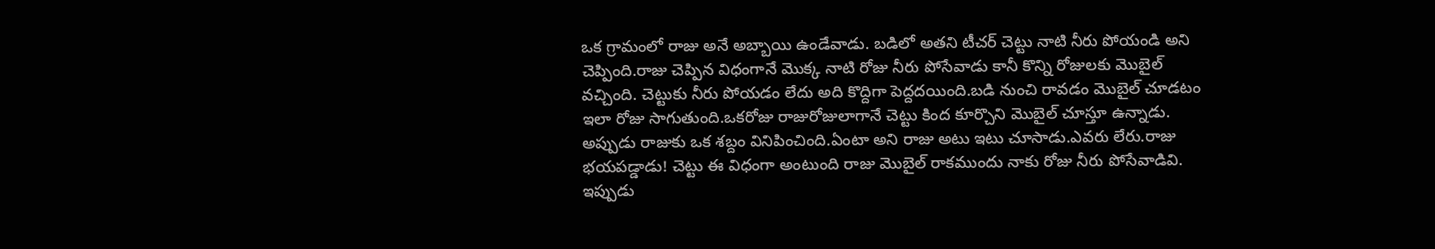ఒక గ్రామంలో రాజు అనే అబ్బాయి ఉండేవాడు. బడిలో అతని టీచర్ చెట్టు నాటి నీరు పోయండి అని చెప్పింది.రాజు చెప్పిన విధంగానే మొక్క నాటి రోజు నీరు పోసేవాడు కానీ కొన్ని రోజులకు మొబైల్ వచ్చింది. చెట్టుకు నీరు పోయడం లేదు అది కొద్దిగా పెద్దదయింది.బడి నుంచి రావడం మొబైల్ చూడటం ఇలా రోజు సాగుతుంది.ఒకరోజు రాజురోజులాగానే చెట్టు కింద కూర్చొని మొబైల్ చూస్తూ ఉన్నాడు. అప్పుడు రాజుకు ఒక శబ్దం వినిపించింది.ఏంటా అని రాజు అటు ఇటు చూసాడు.ఎవరు లేరు.రాజు భయపడ్డాడు! చెట్టు ఈ విధంగా అంటుంది రాజు మొబైల్ రాకముందు నాకు రోజు నీరు పోసేవాడివి. ఇప్పుడు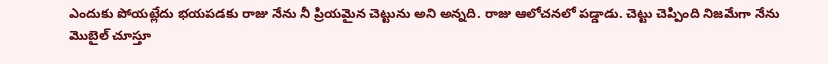ఎందుకు పోయట్లేదు భయపడకు రాజు నేను నీ ప్రియమైన చెట్టును అని అన్నది. రాజు ఆలోచనలో పడ్డాడు. చెట్టు చెప్పింది నిజమేగా నేను మొబైల్ చూస్తూ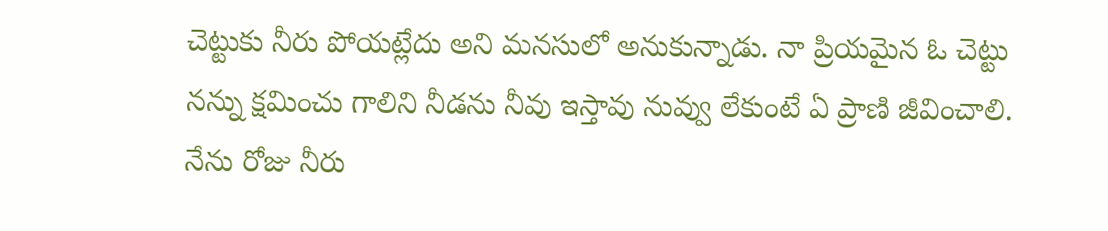చెట్టుకు నీరు పోయట్లేదు అని మనసులో అనుకున్నాడు. నా ప్రియమైన ఓ చెట్టు నన్ను క్షమించు గాలిని నీడను నీవు ఇస్తావు నువ్వు లేకుంటే ఏ ప్రాణి జీవించాలి. నేను రోజు నీరు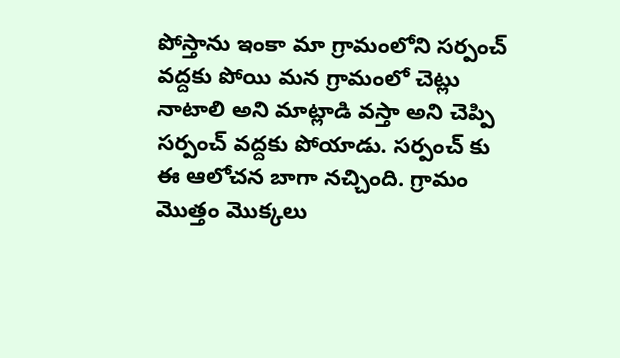పోస్తాను ఇంకా మా గ్రామంలోని సర్పంచ్ వద్దకు పోయి మన గ్రామంలో చెట్లు నాటాలి అని మాట్లాడి వస్తా అని చెప్పి సర్పంచ్ వద్దకు పోయాడు. సర్పంచ్ కు ఈ ఆలోచన బాగా నచ్చింది. గ్రామం మొత్తం మొక్కలు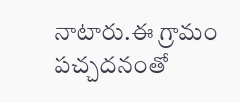నాటారు.ఈ గ్రామం పచ్చదనంతో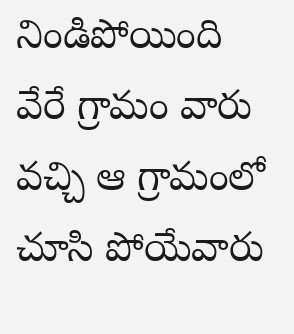నిండిపోయింది వేరే గ్రామం వారు వచ్చి ఆ గ్రామంలో చూసి పోయేవారు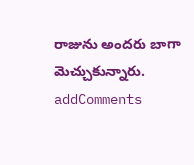రాజును అందరు బాగా మెచ్చుకున్నారు.
addComments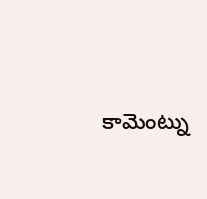కామెంట్ను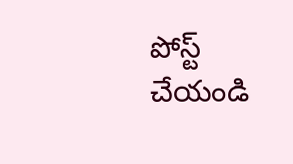పోస్ట్ చేయండి